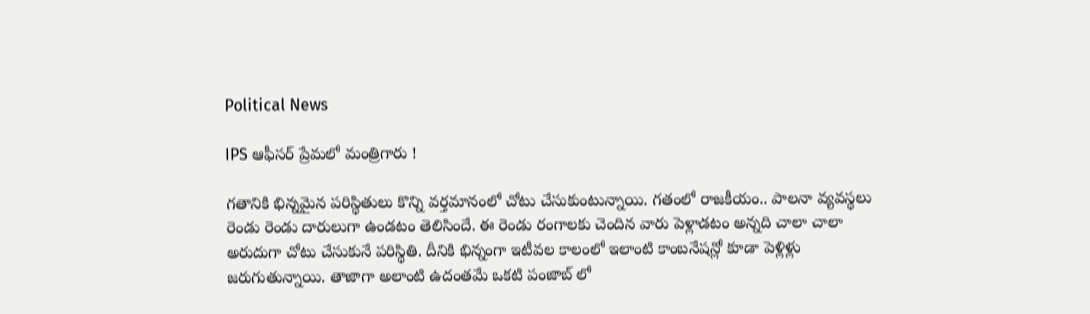Political News

IPS ఆఫీసర్ ప్రేమలో మంత్రిగారు !

గతానికి భిన్నమైన పరిస్థితులు కొన్ని వర్తమానంలో చోటు చేసుకుంటున్నాయి. గతంలో రాజకీయం.. పాలనా వ్యవస్థలు రెండు రెండు దారులుగా ఉండటం తెలిసిందే. ఈ రెండు రంగాలకు చెందిన వారు పెళ్లాడటం అన్నది చాలా చాలా అరుదుగా చోటు చేసుకునే పరిస్థితి. దీనికి భిన్నంగా ఇటీవల కాలంలో ఇలాంటి కాంబనేషన్లో కూడా పెళ్లిళ్లు జరుగుతున్నాయి. తాజాగా అలాంటి ఉదంతమే ఒకటి పంజాబ్ లో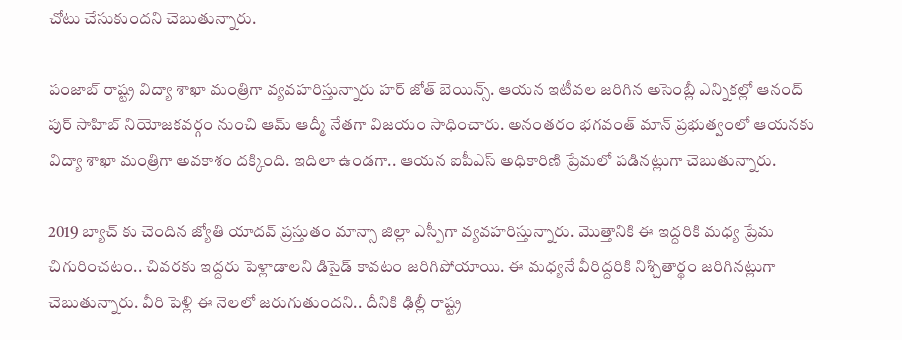చోటు చేసుకుందని చెబుతున్నారు.

పంజాబ్ రాష్ట్ర విద్యా శాఖా మంత్రిగా వ్యవహరిస్తున్నారు హర్ జోత్ బెయిన్స్. ఆయన ఇటీవల జరిగిన అసెంబ్లీ ఎన్నికల్లో ఆనంద్ పుర్ సాహిబ్ నియోజకవర్గం నుంచి ఆమ్ ఆద్మీ నేతగా విజయం సాధించారు. అనంతరం భగవంత్ మాన్ ప్రభుత్వంలో ఆయనకు విద్యా శాఖా మంత్రిగా అవకాశం దక్కింది. ఇదిలా ఉండగా.. ఆయన ఐపీఎస్ అధికారిణి ప్రేమలో పడినట్లుగా చెబుతున్నారు.

2019 బ్యాచ్ కు చెందిన జ్యోతి యాదవ్ ప్రస్తుతం మాన్సా జిల్లా ఎస్పీగా వ్యవహరిస్తున్నారు. మొత్తానికి ఈ ఇద్దరికి మధ్య ప్రేమ చిగురించటం.. చివరకు ఇద్దరు పెళ్లాడాలని డిసైడ్ కావటం జరిగిపోయాయి. ఈ మధ్యనే వీరిద్దరికి నిశ్చితార్థం జరిగినట్లుగా చెబుతున్నారు. వీరి పెళ్లి ఈ నెలలో జరుగుతుందని.. దీనికి ఢిల్లీ రాష్ట్ర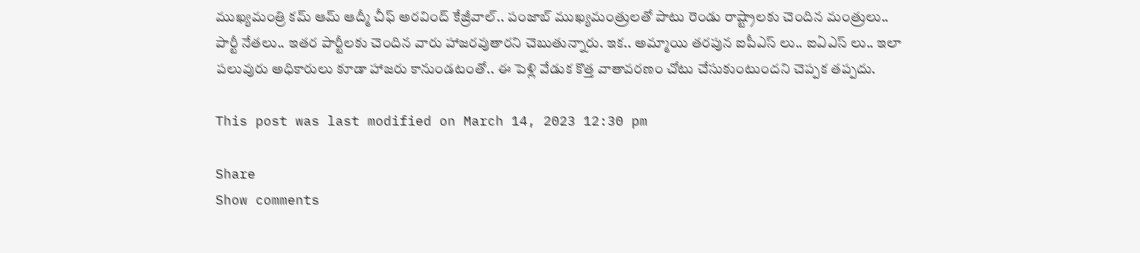ముఖ్యమంత్రి కమ్ ఆమ్ ఆద్మీ చీఫ్ అరవింద్ కేజ్రీవాల్.. పంజాబ్ ముఖ్యమంత్రులతో పాటు రెండు రాష్ట్రాలకు చెందిన మంత్రులు.. పార్టీ నేతలు.. ఇతర పార్టీలకు చెందిన వారు హాజరవుతారని చెబుతున్నారు. ఇక.. అమ్మాయి తరపున ఐపీఎస్ లు.. ఐఏఎస్ లు.. ఇలా పలువురు అధికారులు కూడా హాజరు కానుండటంతో.. ఈ పెళ్లి వేడుక కొత్త వాతావరణం చోటు చేసుకుంటుందని చెప్పక తప్పదు.

This post was last modified on March 14, 2023 12:30 pm

Share
Show comments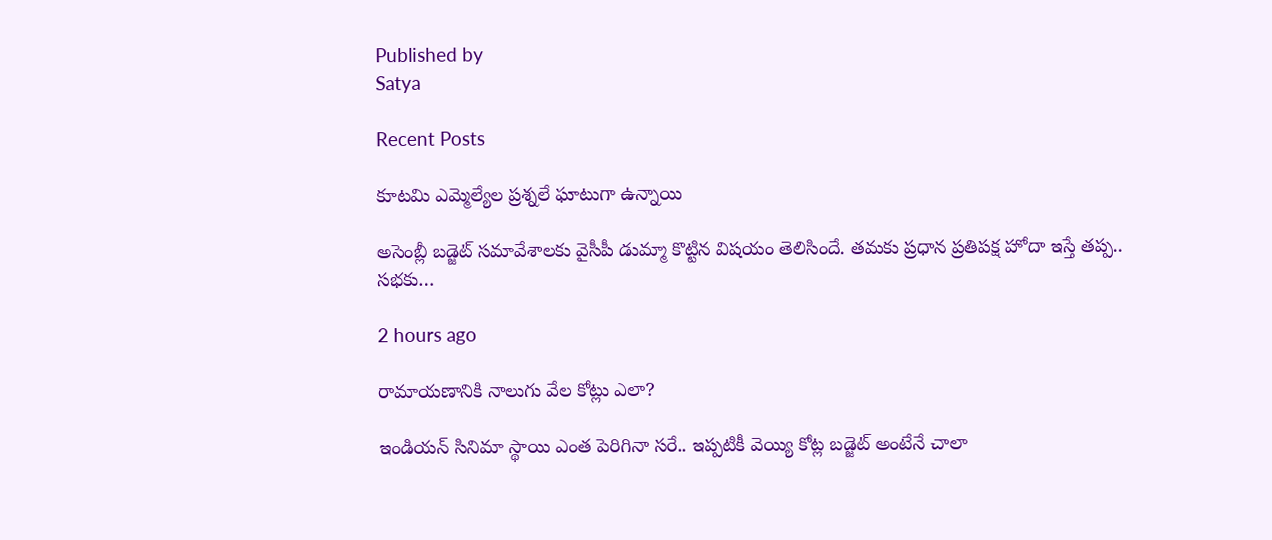Published by
Satya

Recent Posts

కూటమి ఎమ్మెల్యేల ప్రశ్నలే ఘాటుగా ఉన్నాయి

అసెంబ్లీ బ‌డ్జెట్ స‌మావేశాలకు వైసీపీ డుమ్మా కొట్టిన విష‌యం తెలిసిందే. త‌మ‌కు ప్ర‌ధాన ప్ర‌తిప‌క్ష హోదా ఇస్తే త‌ప్ప‌.. స‌భ‌కు…

2 hours ago

రామాయణానికి నాలుగు వేల కోట్లు ఎలా?

ఇండియన్ సినిమా స్థాయి ఎంత పెరిగినా సరే.. ఇప్పటికీ వెయ్యి కోట్ల బడ్జెట్ అంటేనే చాలా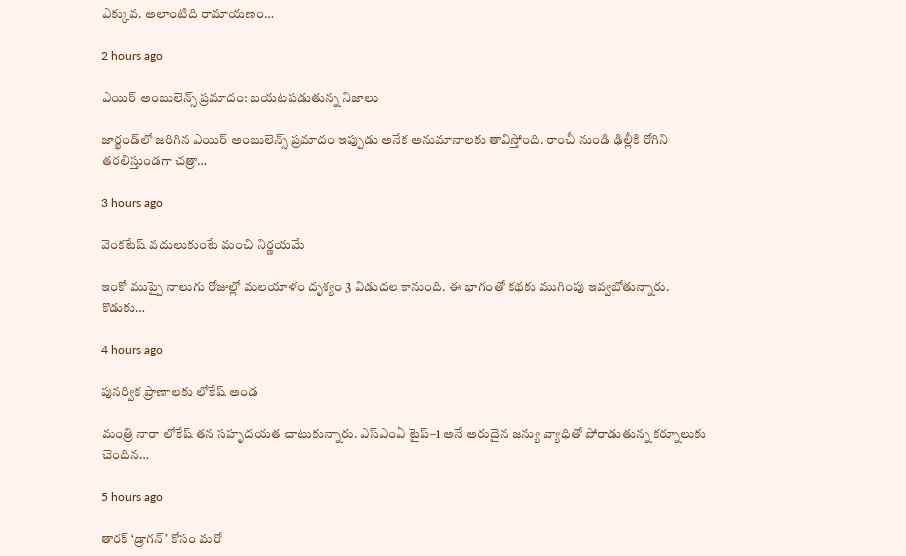ఎక్కువ. అలాంటిది రామాయణం…

2 hours ago

ఎయిర్ అంబులెన్స్ ప్రమాదం: బయటపడుతున్న నిజాలు

జార్ఖండ్‌లో జరిగిన ఎయిర్ అంబులెన్స్ ప్రమాదం ఇప్పుడు అనేక అనుమానాలకు తావిస్తోంది. రాంచీ నుండి ఢిల్లీకి రోగిని తరలిస్తుండగా చత్రా…

3 hours ago

వెంకటేష్ వదులుకుంటే మంచి నిర్ణయమే

ఇంకో ముప్పై నాలుగు రోజుల్లో మలయాళం దృశ్యం 3 విడుదల కానుంది. ఈ భాగంతో కథకు ముగింపు ఇవ్వబోతున్నారు. కొడుకు…

4 hours ago

పునర్విక ప్రాణాలకు లోకేష్ అండ

మంత్రి నారా లోకేష్ తన సహృదయత చాటుకున్నారు. ఎస్‌ఎంఏ టైప్–1 అనే అరుదైన జన్యు వ్యాధితో పోరాడుతున్న కర్నూలుకు చెందిన…

5 hours ago

తారక్ ‘డ్రాగన్’ కోసం మరో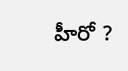హీరో ?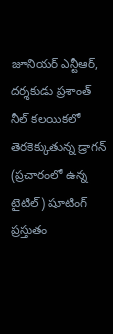జూనియర్ ఎన్టీఆర్, దర్శకుడు ప్రశాంత్ నీల్ కలయికలో తెరకెక్కుతున్న డ్రాగన్ (ప్రచారంలో ఉన్న టైటిల్) షూటింగ్ ప్రస్తుతం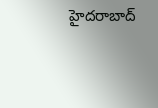హైదరాబాద్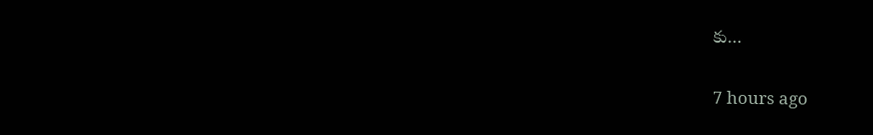కు…

7 hours ago